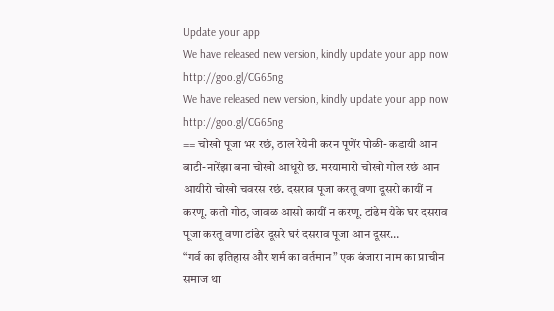Update your app
We have released new version, kindly update your app now http://goo.gl/CG65ng
We have released new version, kindly update your app now http://goo.gl/CG65ng
== चोखो पूजा भर रछं, ठाल रेयेनी करन पूणेंर पोळी- कडायी आन बाटी-नारेंझा बना चोखो आधूरो छ. मरयामारो चोखो गोल रछं आन आयीरो चोखो चवरस रछं. दसराव पूजा करतू वणा दूसरो कायीं न करणू. कतो गोठ, जावळ आसो कायीं न करणू. टांढेम येके घर दसराव पूजा करतू वणा टांढेर दूसरे घरं दसराव पूजा आन दूसर…
“गर्व का इतिहास और शर्म का वर्तमान” एक बंजारा नाम का प्राचीन समाज था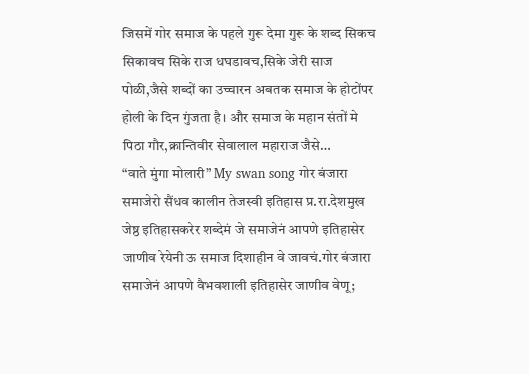जिसमें गोर समाज के पहले गुरू देमा गुरू के शब्द सिकच सिकावच सिके राज धघडावच,सिके जेरी साज पोळी,जैसे शब्दों का उच्चारन अबतक समाज के होटोंपर होली के दिन गुंजता है। और समाज के महान संतों मे पिठा गौर,क्रान्तिवीर सेवालाल महाराज जैसे…
“वाते मुंगा मोलारी” My swan song गोर बंजारा समाजेरो सैंधव कालीन तेजस्वी इतिहास प्र.रा.देशमुख जेष्ठ इतिहासकरेर शब्देमं जे समाजेनं आपणे इतिहासेर जाणीव रेयेनी ऊ समाज दिशाहीन वे जावचं.गोर बंजारा समाजेनं आपणे वैभवशाली इतिहासेर जाणीव वेणू;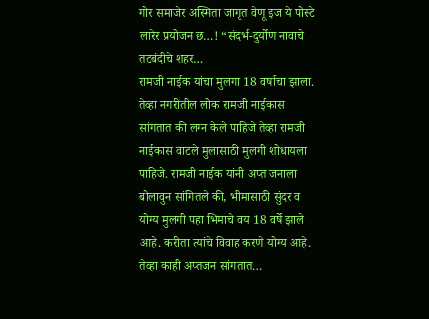गोर समाजेर अस्मिता जागृत वेणू इज ये पोस्टे लारेर प्रयोजन छ…! “संदर्भ-दुर्योण नावाचे तटबंदीचे शहर…
रामजी नाईक यांचा मुलगा 18 वर्षाचा झाला. तेव्हा नगरीतील लोक रामजी नाईकास सांगतात की लग्न केले पाहिजे तेव्हा रामजी नाईकास वाटले मुलासाठी मुलगी शोधायला पाहिजे. रामजी नाईक यांनी अप्त जनाला बोलावुन सांगितले की, भीमासाठी सुंदर व योग्य मुलगी पहा भिमाचे वय 18 वर्षे झाले आहे. करीता त्यांचे विवाह करणे योग्य आहे. तेव्हा काही अप्तजन सांगतात…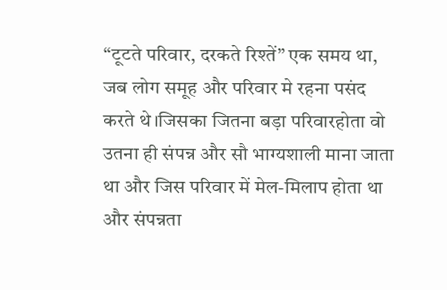“टूटते परिवार, दरकते रिश्तें” एक समय था, जब लोग समूह और परिवार मे रहना पसंद करते थे।जिसका जितना बड़ा परिवारहोता वो उतना ही संपन्न और सौ भाग्यशाली माना जाता था और जिस परिवार में मेल-मिलाप होता था और संपन्नता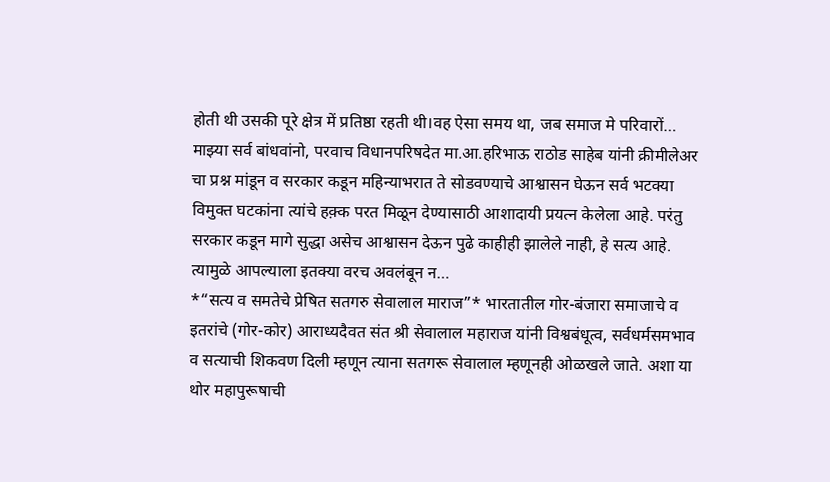होती थी उसकी पूरे क्षेत्र में प्रतिष्ठा रहती थी।वह ऐसा समय था, जब समाज मे परिवारों…
माझ्या सर्व बांधवांनो, परवाच विधानपरिषदेत मा.आ.हरिभाऊ राठोड साहेब यांनी क्रीमीलेअर चा प्रश्न मांडून व सरकार कडून महिन्याभरात ते सोडवण्याचे आश्वासन घेऊन सर्व भटक्या विमुक्त घटकांना त्यांचे हक़्क परत मिळून देण्यासाठी आशादायी प्रयत्न केलेला आहे. परंतु सरकार कडून मागे सुद्धा असेच आश्वासन देऊन पुढे काहीही झालेले नाही, हे सत्य आहे. त्यामुळे आपल्याला इतक्या वरच अवलंबून न…
*“सत्य व समतेचे प्रेषित सतगरु सेवालाल माराज”* भारतातील गोर-बंजारा समाजाचे व इतरांचे (गोर-कोर) आराध्यदैवत संत श्री सेवालाल महाराज यांनी विश्वबंधूत्व, सर्वधर्मसमभाव व सत्याची शिकवण दिली म्हणून त्याना सतगरू सेवालाल म्हणूनही ओळखले जाते. अशा या थोर महापुरूषाची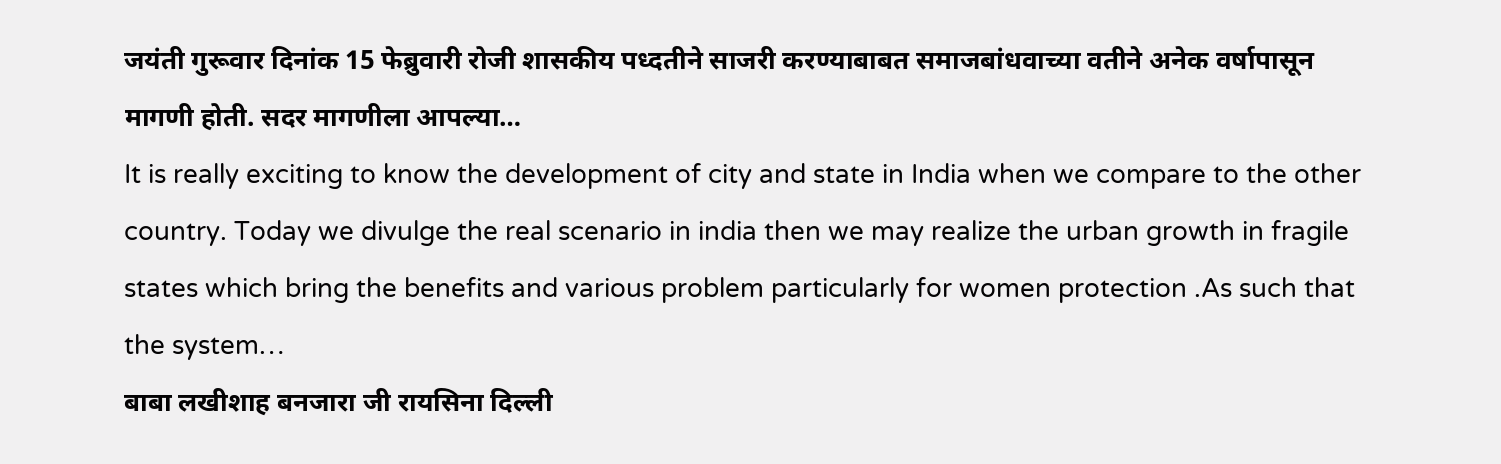जयंती गुरूवार दिनांक 15 फेब्रुवारी रोजी शासकीय पध्दतीने साजरी करण्याबाबत समाजबांधवाच्या वतीने अनेक वर्षापासून मागणी होती. सदर मागणीला आपल्या…
It is really exciting to know the development of city and state in India when we compare to the other country. Today we divulge the real scenario in india then we may realize the urban growth in fragile states which bring the benefits and various problem particularly for women protection .As such that the system…
बाबा लखीशाह बनजारा जी रायसिना दिल्ली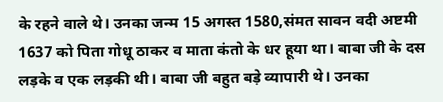के रहने वाले थे। उनका जन्म 15 अगस्त 1580,संमत सावन वदी अष्टमी 1637 को पिता गोधू ठाकर व माता कंतो के धर हूया था। बाबा जी के दस लड़के व एक लड़की थी। बाबा जी बहुत बड़े व्यापारी थे। उनका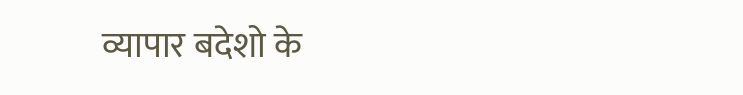व्यापार बदेशो के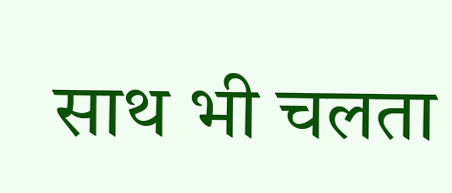साथ भी चलता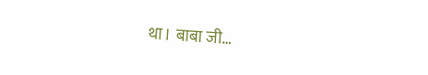था। बाबा जी…